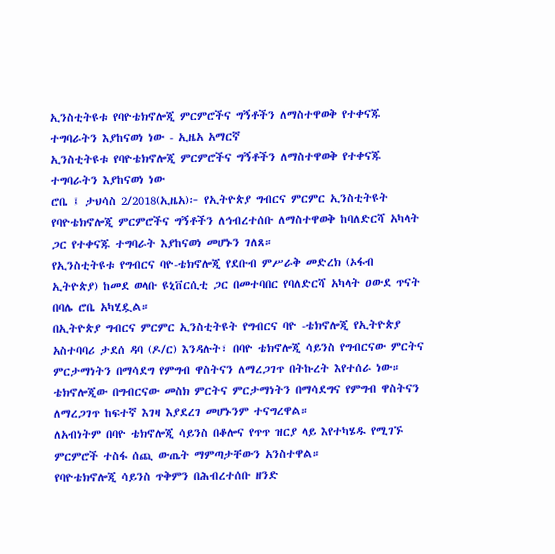ኢንስቲትዩቱ የባዮቴክኖሎጂ ምርምሮችና ግኝቶችን ለማስተዋወቅ የተቀናጁ ተግባራትን እያከናወነ ነው - ኢዜአ አማርኛ
ኢንስቲትዩቱ የባዮቴክኖሎጂ ምርምሮችና ግኝቶችን ለማስተዋወቅ የተቀናጁ ተግባራትን እያከናወነ ነው
ሮቤ ፤ ታህሳስ 2/2018(ኢዜአ)፦ የኢትዮጵያ ግብርና ምርምር ኢንስቲትዩት የባዮቴክኖሎጂ ምርምሮችና ግኝቶችን ለኅብረተሰቡ ለማስተዋወቅ ከባለድርሻ አካላት ጋር የተቀናጁ ተግባራት እያከናወነ መሆኑን ገለጸ።
የኢንስቲትዩቱ የግብርና ባዮ-ቴክኖሎጂ የደቡብ ምሥራቅ መድረክ (ኦፋብ ኢትዮጵያ) ከመደ ወላቡ ዩኒቨርሲቲ ጋር በመተባበር የባለድርሻ አካላት ዐውደ ጥናት በባሌ ሮቤ አካሂዷል።
በኢትዮጵያ ግብርና ምርምር ኢንስቲትዩት የግብርና ባዮ -ቴክኖሎጂ የኢትዮጵያ አስተባባሪ ታደሰ ዳባ (ዶ/ር) እንዳሉት፣ በባዮ ቴክኖሎጂ ሳይንስ የግብርናው ምርትና ምርታማነትን በማሳደግ የምግብ ዋስትናን ለማረጋገጥ በትኩረት እየተሰራ ነው።
ቴክኖሎጂው በግብርናው መስክ ምርትና ምርታማነትን በማሳደግና የምግብ ዋስትናን ለማረጋገጥ ከፍተኛ እገዛ እያደረገ መሆኑንም ተናግረዋል።
ለአብነትም በባዮ ቴክኖሎጂ ሳይንስ በቆሎና የጥጥ ዝርያ ላይ እየተካሄዱ የሚገኙ ምርምሮች ተስፋ ሰጪ ውጤት ማምጣታቸውን አንስተዋል።
የባዮቴክኖሎጂ ሳይንስ ጥቅምን በሕብረተሰቡ ዘንድ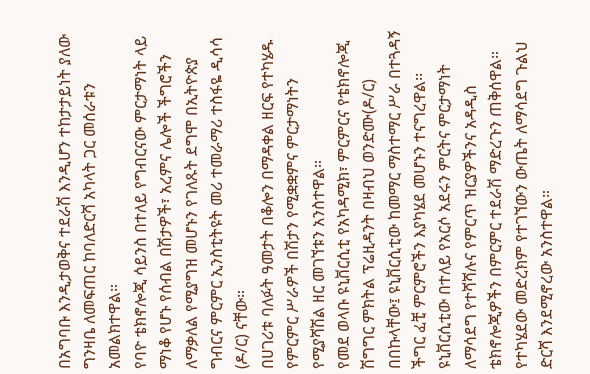በአግባቡ እንዲታወቅና ተደራሽ እንዲሆን ተከታታይነት ያለው ግንዛቤ ለመፍጠር ከባለድርሻ አካላት ጋር መሰራቱን አመልክተዋል።
የባዮ ቴክኖሎጂ ሳይንስ በተለይ የግብርናው ምርታማነት ላይ ማነቆ የሆኑ የሰብል በሽታዎች፣ አረምና ሌሎች ችግሮችን ለማቃለል የሚያግዝ መሆኑን የገለጹት ደግሞ በኢትዮጵያ ግብርና ምርምር ኢንስቲትዩት መሪ ተመራማሪ ተስፋዬ ዲሳሳ (ዶ/ር) ናቸው።
በሀገሪቱ ባለፉት ዓመታት በቆሎን በማዳቀል ዘርፍ የተካሄዱ የምርምር ሥራዎች በሽታን የሚቋቋምና ምርታማነትን የሚያሻሽል ዘር መገኘቱን አንስተዋል።
የመደ ወላቡ ዩኒቨርሲቲ የአካዳሚክ፣ ምርምርና የቴክኖሎጂ ሽግግር ምክትል ፕሬዚዳንት በዛብህ ወንድሙ(ዶ/ር) በበኩላቸው፤ ዩኒቨርሲቲው ከመማር ማስተማር ሥራ በተጓዳኝ ችግር ፈቺ ምርምሮችን እያካሄደ መሆኑን ተናግረዋል፡፡
ዩኒቨርሲቲው በተለይ የአርሶ አደሩን ምርትና ምርታማነት ለማሳደግ የተሻሻሉና የምርጥ ዝርያዎችንና አዳዲስ ቴክኖሎጂዎችን በምርምር ተደራሽ ማድረጉን ጠቅሰዋል።
የተካሄደው መድረክም የተገኘውን ውጤት ለማሳደግ ጉልህ ድርሻ እንደሚኖረው አንስተዋል።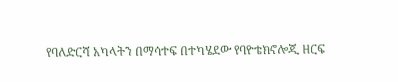የባለድርሻ አካላትን በማሳተፍ በተካሄደው የባዮቴክኖሎጂ ዘርፍ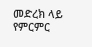መድረክ ላይ የምርምር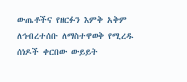ውጤቶችና የዘርፉን እምቅ አቅም ለኅብረተሰቡ ለማስተዋወቅ የሚረዱ ሰነዶች ቀርበው ውይይት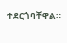ተደርጎባቸዋል።